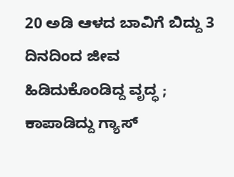20 ಅಡಿ ಆಳದ ಬಾವಿಗೆ ಬಿದ್ದು 3 ದಿನದಿಂದ ಜೀವ ಹಿಡಿದುಕೊಂಡಿದ್ದ ವೃದ್ಧ ; ಕಾಪಾಡಿದ್ದು ಗ್ಯಾಸ್‌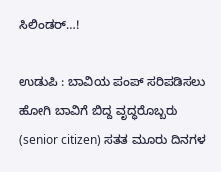ಸಿಲಿಂಡರ್‌…!

ಉಡುಪಿ : ಬಾವಿಯ ಪಂಪ್ ಸರಿಪಡಿಸಲು ಹೋಗಿ ಬಾವಿಗೆ ಬಿದ್ದ ವೃದ್ಧರೊಬ್ಬರು (senior citizen) ಸತತ ಮೂರು ದಿನಗಳ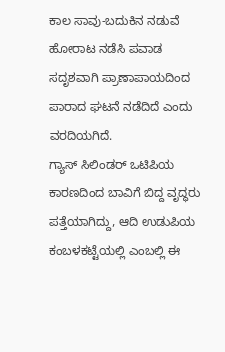ಕಾಲ ಸಾವು-ಬದುಕಿನ ನಡುವೆ ಹೋರಾಟ ನಡೆಸಿ ಪವಾಡ ಸದೃಶವಾಗಿ ಪ್ರಾಣಾಪಾಯದಿಂದ ಪಾರಾದ ಘಟನೆ ನಡೆದಿದೆ ಎಂದು ವರದಿಯಗಿದೆ.
ಗ್ಯಾಸ್‌ ಸಿಲಿಂಡರ್ ಒಟಿಪಿಯ ಕಾರಣದಿಂದ ಬಾವಿಗೆ ಬಿದ್ದ ವೃದ್ಧರು ಪತ್ತೆಯಾಗಿದ್ದು, ಆದಿ ಉಡುಪಿಯ ಕಂಬಳಕಟ್ಟೆಯಲ್ಲಿ ಎಂಬಲ್ಲಿ ಈ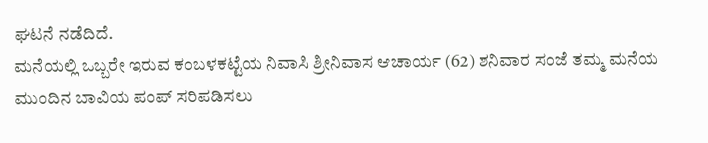ಘಟನೆ ನಡೆದಿದೆ.
ಮನೆಯಲ್ಲಿ ಒಬ್ಬರೇ ಇರುವ ಕಂಬಳಕಟ್ಟೆಯ ನಿವಾಸಿ ಶ್ರೀನಿವಾಸ ಆಚಾರ್ಯ (62) ಶನಿವಾರ ಸಂಜೆ ತಮ್ಮ ಮನೆಯ ಮುಂದಿನ ಬಾವಿಯ ಪಂಪ್ ಸರಿಪಡಿಸಲು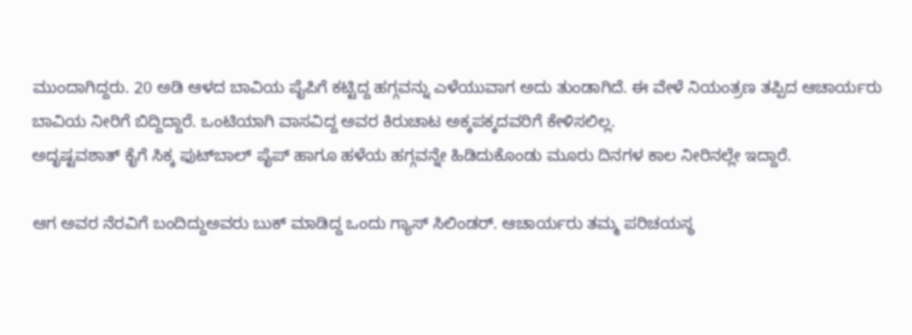ಮುಂದಾಗಿದ್ದರು. 20 ಅಡಿ ಆಳದ ಬಾವಿಯ ಪೈಪಿಗೆ ಕಟ್ಟಿದ್ದ ಹಗ್ಗವನ್ನು ಎಳೆಯುವಾಗ ಅದು ತುಂಡಾಗಿದೆ. ಈ ವೇಳೆ ನಿಯಂತ್ರಣ ತಪ್ಪಿದ ಆಚಾರ್ಯರು ಬಾವಿಯ ನೀರಿಗೆ ಬಿದ್ದಿದ್ದಾರೆ. ಒಂಟಿಯಾಗಿ ವಾಸವಿದ್ದ ಅವರ ಕಿರುಚಾಟ ಅಕ್ಕಪಕ್ಕದವರಿಗೆ ಕೇಳಿಸಲಿಲ್ಲ.
ಅದೃಷ್ಟವಶಾತ್ ಕೈಗೆ ಸಿಕ್ಕ ಫುಟ್‌ಬಾಲ್ ಪೈಪ್ ಹಾಗೂ ಹಳೆಯ ಹಗ್ಗವನ್ನೇ ಹಿಡಿದುಕೊಂಡು ಮೂರು ದಿನಗಳ ಕಾಲ ನೀರಿನಲ್ಲೇ ಇದ್ದಾರೆ.

ಆಗ ಅವರ ನೆರವಿಗೆ ಬಂದಿದ್ದುಅವರು ಬುಕ್ ಮಾಡಿದ್ದ ಒಂದು ಗ್ಯಾಸ್ ಸಿಲಿಂಡರ್. ಆಚಾರ್ಯರು ತಮ್ಮ ಪರಿಚಯಸ್ಥ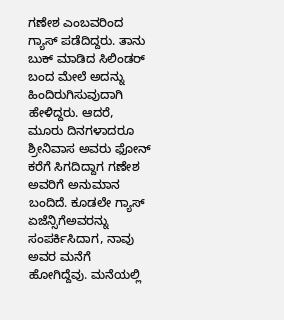ಗಣೇಶ ಎಂಬವರಿಂದ ಗ್ಯಾಸ್ ಪಡೆದಿದ್ದರು. ತಾನು ಬುಕ್ ಮಾಡಿದ ಸಿಲಿಂಡರ್ ಬಂದ ಮೇಲೆ ಅದನ್ನು ಹಿಂದಿರುಗಿಸುವುದಾಗಿ ಹೇಳಿದ್ದರು. ಆದರೆ, ಮೂರು ದಿನಗಳಾದರೂ ಶ್ರೀನಿವಾಸ ಅವರು ಫೋನ್ ಕರೆಗೆ ಸಿಗದಿದ್ದಾಗ ಗಣೇಶ ಅವರಿಗೆ ಅನುಮಾನ ಬಂದಿದೆ. ಕೂಡಲೇ ಗ್ಯಾಸ್ ಏಜೆನ್ಸಿಗೆಅವರನ್ನು ಸಂಪರ್ಕಿಸಿದಾಗ, ನಾವು ಅವರ ಮನೆಗೆ ಹೋಗಿದ್ದೆವು. ಮನೆಯಲ್ಲಿ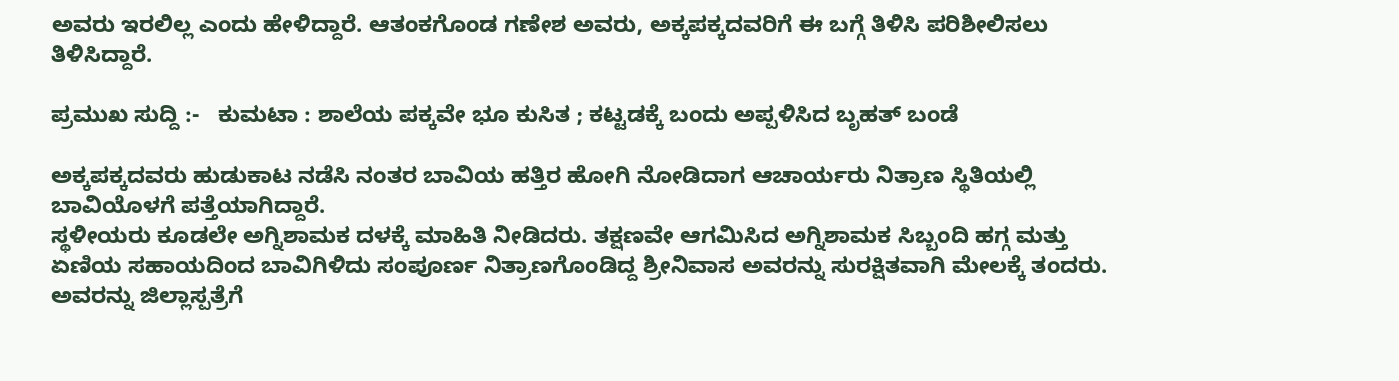ಅವರು ಇರಲಿಲ್ಲ ಎಂದು ಹೇಳಿದ್ದಾರೆ. ಆತಂಕಗೊಂಡ ಗಣೇಶ ಅವರು, ಅಕ್ಕಪಕ್ಕದವರಿಗೆ ಈ ಬಗ್ಗೆ ತಿಳಿಸಿ ಪರಿಶೀಲಿಸಲು ತಿಳಿಸಿದ್ದಾರೆ.

ಪ್ರಮುಖ ಸುದ್ದಿ :-   ಕುಮಟಾ : ಶಾಲೆಯ ಪಕ್ಕವೇ ಭೂ ಕುಸಿತ ; ಕಟ್ಟಡಕ್ಕೆ ಬಂದು ಅಪ್ಪಳಿಸಿದ ಬೃಹತ್‌ ಬಂಡೆ

ಅಕ್ಕಪಕ್ಕದವರು ಹುಡುಕಾಟ ನಡೆಸಿ ನಂತರ ಬಾವಿಯ ಹತ್ತಿರ ಹೋಗಿ ನೋಡಿದಾಗ ಆಚಾರ್ಯರು ನಿತ್ರಾಣ ಸ್ಥಿತಿಯಲ್ಲಿ ಬಾವಿಯೊಳಗೆ ಪತ್ತೆಯಾಗಿದ್ದಾರೆ.
ಸ್ಥಳೀಯರು ಕೂಡಲೇ ಅಗ್ನಿಶಾಮಕ ದಳಕ್ಕೆ ಮಾಹಿತಿ ನೀಡಿದರು. ತಕ್ಷಣವೇ ಆಗಮಿಸಿದ ಅಗ್ನಿಶಾಮಕ ಸಿಬ್ಬಂದಿ ಹಗ್ಗ ಮತ್ತು ಏಣಿಯ ಸಹಾಯದಿಂದ ಬಾವಿಗಿಳಿದು ಸಂಪೂರ್ಣ ನಿತ್ರಾಣಗೊಂಡಿದ್ದ ಶ್ರೀನಿವಾಸ ಅವರನ್ನು ಸುರಕ್ಷಿತವಾಗಿ ಮೇಲಕ್ಕೆ ತಂದರು. ಅವರನ್ನು ಜಿಲ್ಲಾಸ್ಪತ್ರೆಗೆ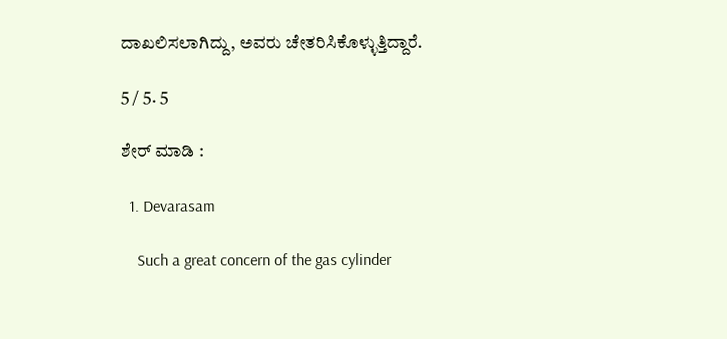ದಾಖಲಿಸಲಾಗಿದ್ದು, ಅವರು ಚೇತರಿಸಿಕೊಳ್ಳುತ್ತಿದ್ದಾರೆ.

5 / 5. 5

ಶೇರ್ ಮಾಡಿ :

  1. Devarasam

    Such a great concern of the gas cylinder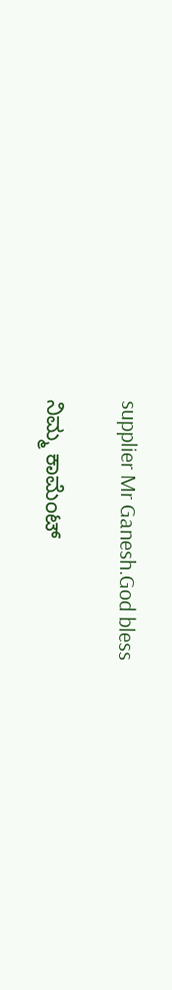supplier Mr Ganesh.God bless

ನಿಮ್ಮ ಕಾಮೆಂಟ್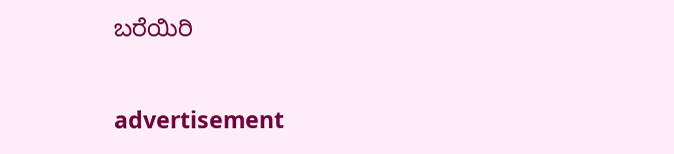ಬರೆಯಿರಿ

advertisement